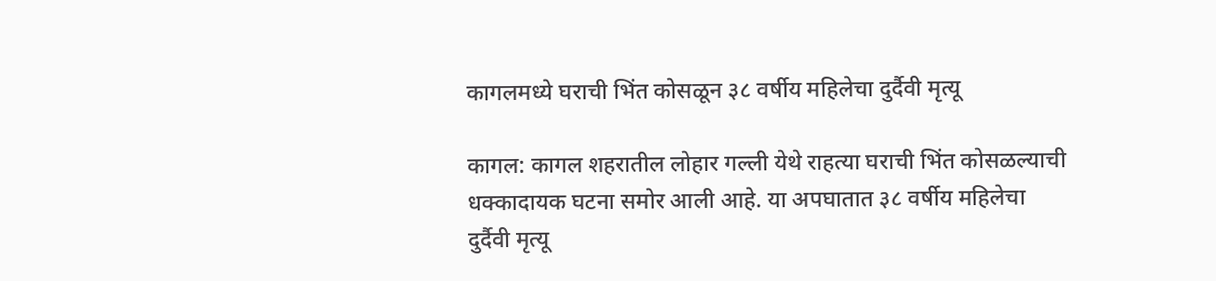कागलमध्ये घराची भिंत कोसळून ३८ वर्षीय महिलेचा दुर्दैवी मृत्यू

कागल: कागल शहरातील लोहार गल्ली येथे राहत्या घराची भिंत कोसळल्याची धक्कादायक घटना समोर आली आहे. या अपघातात ३८ वर्षीय महिलेचा दुर्दैवी मृत्यू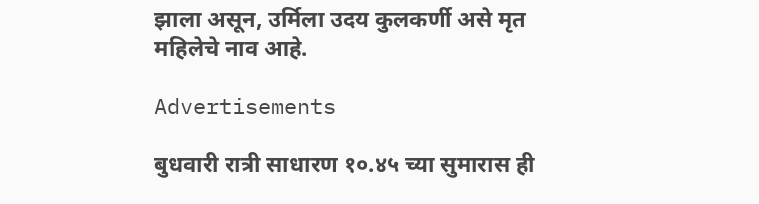झाला असून, उर्मिला उदय कुलकर्णी असे मृत महिलेचे नाव आहे.

Advertisements

बुधवारी रात्री साधारण १०.४५ च्या सुमारास ही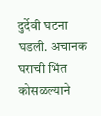दुर्देवी घटना घडली. अचानक घराची भिंत कोसळल्याने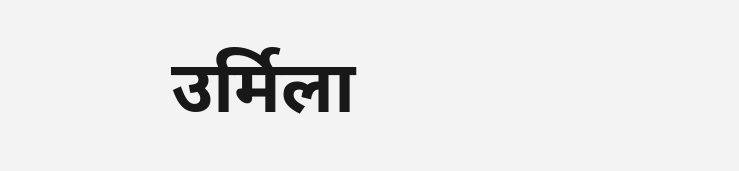उर्मिला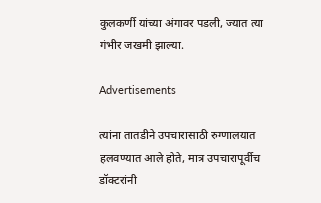कुलकर्णी यांच्या अंगावर पडली, ज्यात त्या गंभीर जखमी झाल्या.

Advertisements

त्यांना तातडीने उपचारासाठी रुग्णालयात हलवण्यात आले होते, मात्र उपचारापूर्वीच डॉक्टरांनी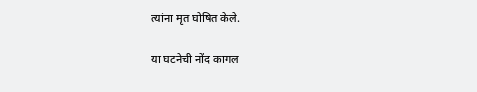त्यांना मृत घोषित केले.

या घटनेची नोंद कागल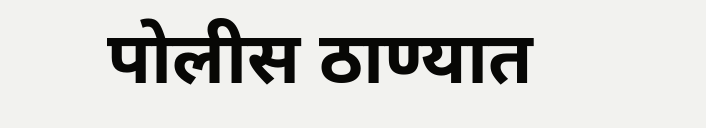पोलीस ठाण्यात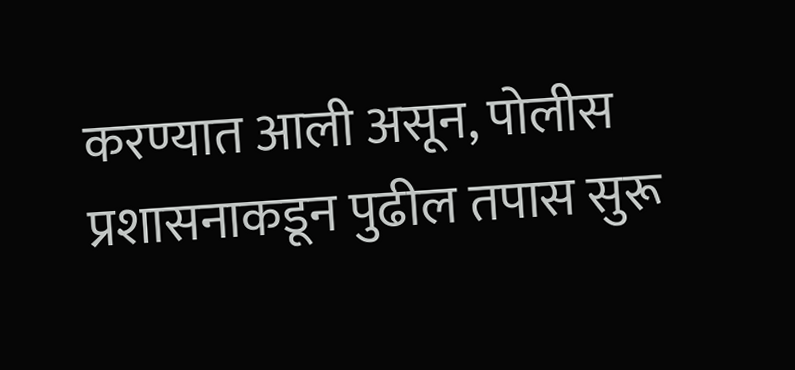करण्यात आली असून, पोलीस प्रशासनाकडून पुढील तपास सुरू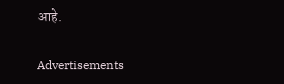आहे.

Advertisements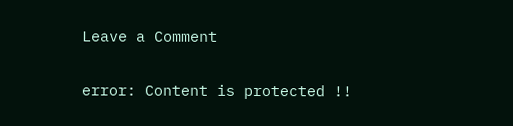Leave a Comment

error: Content is protected !!